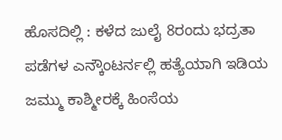ಹೊಸದಿಲ್ಲಿ : ಕಳೆದ ಜುಲೈ 8ರಂದು ಭದ್ರತಾ ಪಡೆಗಳ ಎನ್ಕೌಂಟರ್ನಲ್ಲಿ ಹತ್ಯೆಯಾಗಿ ಇಡಿಯ ಜಮ್ಮು ಕಾಶ್ಮೀರಕ್ಕೆ ಹಿಂಸೆಯ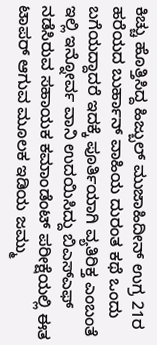ಕಿಚ್ಚು ಹೊತ್ತಿಸಿದ್ದ ಹಿಜ್ಬುಲ್ ಮುಜಾಹಿದೀನ್ ಉಗ್ರ 21ರ ಹರೆಯದ ಬುರ್ಹಾನ್ ವಾಹಿಯ ದುರಂತ ಕಥೆ ಒಂದು ಬಗೆಯದ್ದಾದರೆ ಇದಕ್ಕೆ ಪೂರ್ತಿಯಾಗಿ ವ್ಯತಿರಿಕ್ತ ಎಂಬಂತೆ ಇಲ್ಲಿ ಇನ್ನೋರ್ವ ವಾನಿ ಉದಯಿಸಿದ್ದು ಬಿಎಸ್ಎಫ್ ನಡೆಸಿರುವ ಸಹಾಯಕ ಕಮಾಂಡೆಂಟ್ ಪರೀಕ್ಷೆಯಲ್ಲಿ ಈತ ಟಾಪರ್ ಆಗುವ ಮೂಲಕ ಇಡಿಯ ಜಮ್ಮು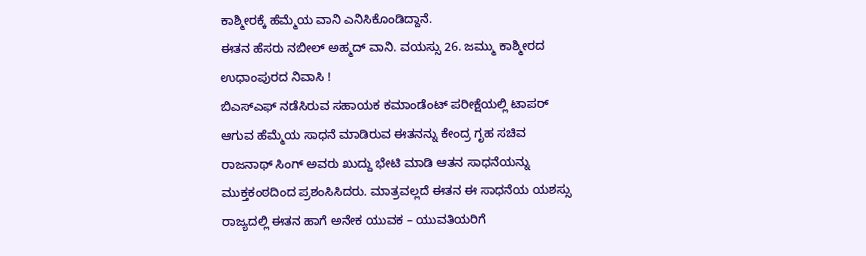ಕಾಶ್ಮೀರಕ್ಕೆ ಹೆಮ್ಮೆಯ ವಾನಿ ಎನಿಸಿಕೊಂಡಿದ್ದಾನೆ.
ಈತನ ಹೆಸರು ನಬೀಲ್ ಅಹ್ಮದ್ ವಾನಿ. ವಯಸ್ಸು 26. ಜಮ್ಮು ಕಾಶ್ಮೀರದ ಉಧಾಂಪುರದ ನಿವಾಸಿ !
ಬಿಎಸ್ಎಫ್ ನಡೆಸಿರುವ ಸಹಾಯಕ ಕಮಾಂಡೆಂಟ್ ಪರೀಕ್ಷೆಯಲ್ಲಿ ಟಾಪರ್ ಆಗುವ ಹೆಮ್ಮೆಯ ಸಾಧನೆ ಮಾಡಿರುವ ಈತನನ್ನು ಕೇಂದ್ರ ಗೃಹ ಸಚಿವ ರಾಜನಾಥ್ ಸಿಂಗ್ ಅವರು ಖುದ್ದು ಭೇಟಿ ಮಾಡಿ ಆತನ ಸಾಧನೆಯನ್ನು ಮುಕ್ತಕಂಠದಿಂದ ಪ್ರಶಂಸಿಸಿದರು. ಮಾತ್ರವಲ್ಲದೆ ಈತನ ಈ ಸಾಧನೆಯ ಯಶಸ್ಸು ರಾಜ್ಯದಲ್ಲಿ ಈತನ ಹಾಗೆ ಅನೇಕ ಯುವಕ – ಯುವತಿಯರಿಗೆ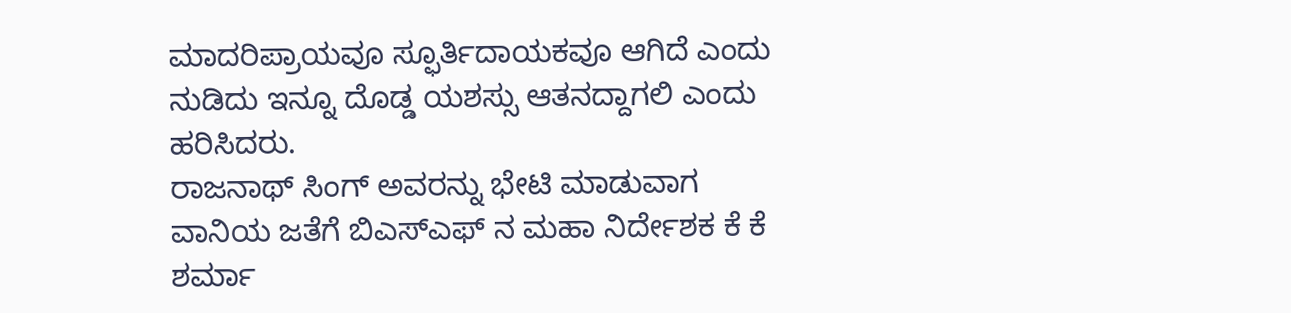ಮಾದರಿಪ್ರಾಯವೂ ಸ್ಫೂರ್ತಿದಾಯಕವೂ ಆಗಿದೆ ಎಂದು ನುಡಿದು ಇನ್ನೂ ದೊಡ್ಡ ಯಶಸ್ಸು ಆತನದ್ದಾಗಲಿ ಎಂದು ಹರಿಸಿದರು.
ರಾಜನಾಥ್ ಸಿಂಗ್ ಅವರನ್ನು ಭೇಟಿ ಮಾಡುವಾಗ ವಾನಿಯ ಜತೆಗೆ ಬಿಎಸ್ಎಫ್ ನ ಮಹಾ ನಿರ್ದೇಶಕ ಕೆ ಕೆ ಶರ್ಮಾ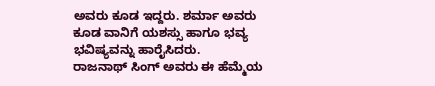ಅವರು ಕೂಡ ಇದ್ದರು. ಶರ್ಮಾ ಅವರು ಕೂಡ ವಾನಿಗೆ ಯಶಸ್ಸು ಹಾಗೂ ಭವ್ಯ ಭವಿಷ್ಯವನ್ನು ಹಾರೈಸಿದರು.
ರಾಜನಾಥ್ ಸಿಂಗ್ ಅವರು ಈ ಹೆಮ್ಮೆಯ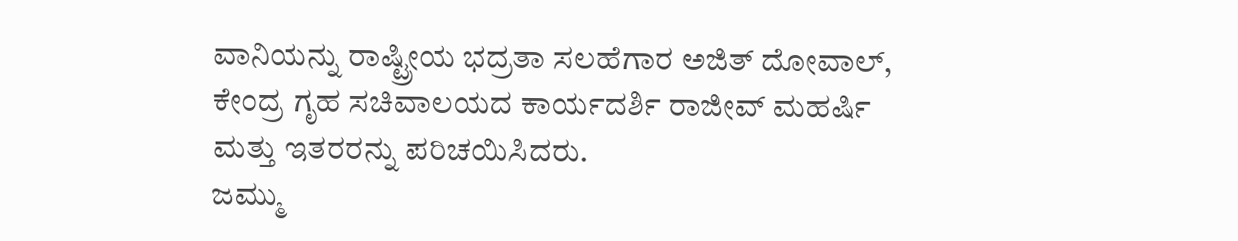ವಾನಿಯನ್ನು ರಾಷ್ಟ್ರೀಯ ಭದ್ರತಾ ಸಲಹೆಗಾರ ಅಜಿತ್ ದೋವಾಲ್, ಕೇಂದ್ರ ಗೃಹ ಸಚಿವಾಲಯದ ಕಾರ್ಯದರ್ಶಿ ರಾಜೀವ್ ಮಹರ್ಷಿ ಮತ್ತು ಇತರರನ್ನು ಪರಿಚಯಿಸಿದರು.
ಜಮ್ಮು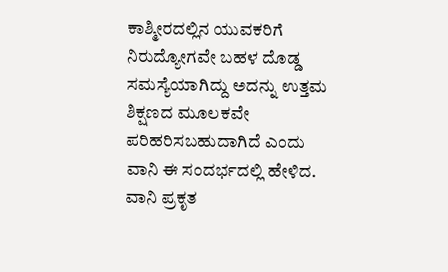ಕಾಶ್ಮೀರದಲ್ಲಿನ ಯುವಕರಿಗೆ ನಿರುದ್ಯೋಗವೇ ಬಹಳ ದೊಡ್ಡ ಸಮಸ್ಯೆಯಾಗಿದ್ದು ಅದನ್ನು ಉತ್ತಮ ಶಿಕ್ಷಣದ ಮೂಲಕವೇ ಪರಿಹರಿಸಬಹುದಾಗಿದೆ ಎಂದು ವಾನಿ ಈ ಸಂದರ್ಭದಲ್ಲಿ ಹೇಳಿದ.
ವಾನಿ ಪ್ರಕೃತ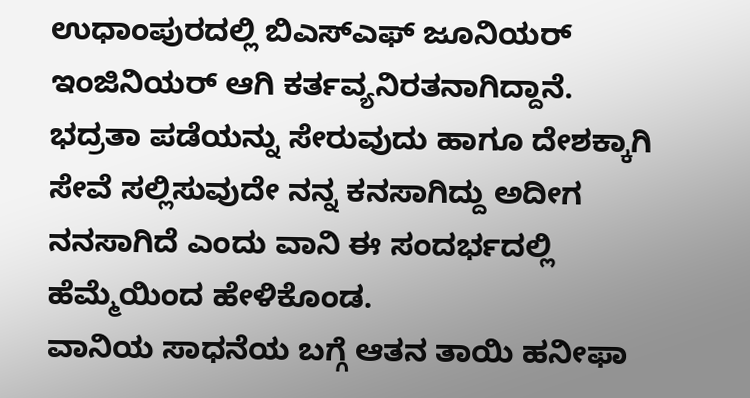ಉಧಾಂಪುರದಲ್ಲಿ ಬಿಎಸ್ಎಫ್ ಜೂನಿಯರ್ ಇಂಜಿನಿಯರ್ ಆಗಿ ಕರ್ತವ್ಯನಿರತನಾಗಿದ್ದಾನೆ. ಭದ್ರತಾ ಪಡೆಯನ್ನು ಸೇರುವುದು ಹಾಗೂ ದೇಶಕ್ಕಾಗಿ ಸೇವೆ ಸಲ್ಲಿಸುವುದೇ ನನ್ನ ಕನಸಾಗಿದ್ದು ಅದೀಗ ನನಸಾಗಿದೆ ಎಂದು ವಾನಿ ಈ ಸಂದರ್ಭದಲ್ಲಿ ಹೆಮ್ಮೆಯಿಂದ ಹೇಳಿಕೊಂಡ.
ವಾನಿಯ ಸಾಧನೆಯ ಬಗ್ಗೆ ಆತನ ತಾಯಿ ಹನೀಫಾ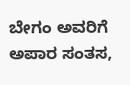ಬೇಗಂ ಅವರಿಗೆ ಅಪಾರ ಸಂತಸ,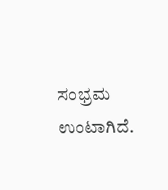ಸಂಭ್ರಮ ಉಂಟಾಗಿದೆ.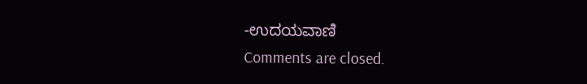-ಉದಯವಾಣಿ
Comments are closed.